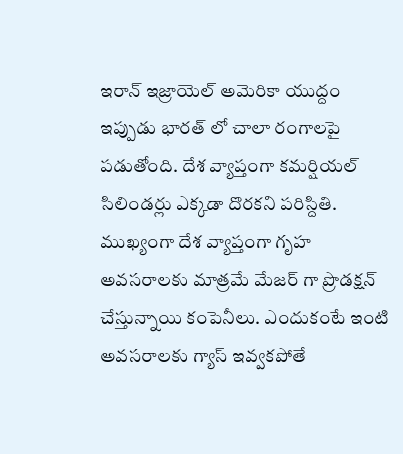ఇరాన్ ఇజ్రాయెల్ అమెరికా యుద్దం ఇప్పుడు భారత్ లో చాలా రంగాలపై పడుతోంది. దేశ వ్యాప్తంగా కమర్షియల్ సిలిండర్లు ఎక్కడా దొరకని పరిస్దితి. ముఖ్యంగా దేశ వ్యాప్తంగా గృహ అవసరాలకు మాత్రమే మేజర్ గా ప్రొడక్షన్ చేస్తున్నాయి కంపెనీలు. ఎందుకంటే ఇంటి అవసరాలకు గ్యాస్ ఇవ్వకపోతే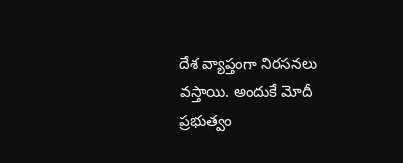దేశ వ్యాప్తంగా నిరసనలు వస్తాయి. అందుకే మోదీ ప్రభుత్వం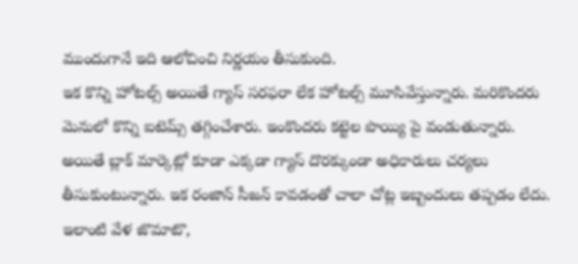ముందుగానే ఇది ఆలోచించి నిర్ణయం తీసుకుంది.
ఇక కొన్ని హోటల్స్ అయితే గ్యాస్ సరఫరా లేక హోటల్స్ మూసివేస్తున్నారు. మరికొందరు మెనులో కొన్ని ఐటెమ్స్ తగ్గించేశారు. ఇంకొందరు కట్టెల పొయ్యి పై వండుతున్నారు. అయితే బ్లాక్ మార్కెట్లో కూడా ఎక్కడా గ్యాస్ దొరక్కుండా అధికారులు చర్యలు తీసుకుంటున్నారు. ఇక రంజాన్ సీజన్ కావడంతో చాలా చోట్ల ఇబ్బందులు తప్పడం లేదు. ఇలాంటి వేళ జొమాటొ,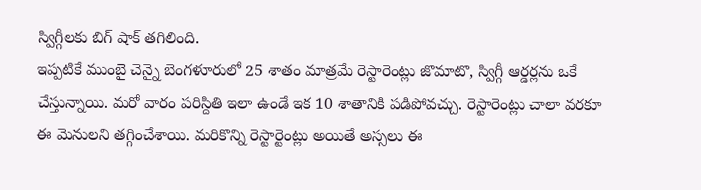స్విగ్గీలకు బిగ్ షాక్ తగిలింది.
ఇప్పటికే ముంబై చెన్నై బెంగళూరులో 25 శాతం మాత్రమే రెస్టారెంట్లు జొమాటొ, స్విగ్గీ ఆర్డర్లను ఒకే చేస్తున్నాయి. మరో వారం పరిస్దితి ఇలా ఉండే ఇక 10 శాతానికి పడిపోవచ్చు. రెస్టారెంట్లు చాలా వరకూ ఈ మెనులని తగ్గించేశాయి. మరికొన్ని రెస్టార్టెంట్లు అయితే అస్సలు ఈ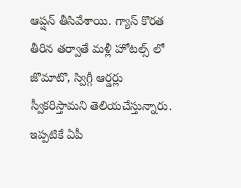ఆప్షన్ తీసివేశాయి. గ్యాస్ కొరత తీరిన తర్వాతే మళ్లీ హోటల్స్ లో జొమాటొ, స్విగ్గీ ఆర్డర్లు స్వీకరిస్తామని తెలియచేస్తున్నారు. ఇప్పటికే ఏపీ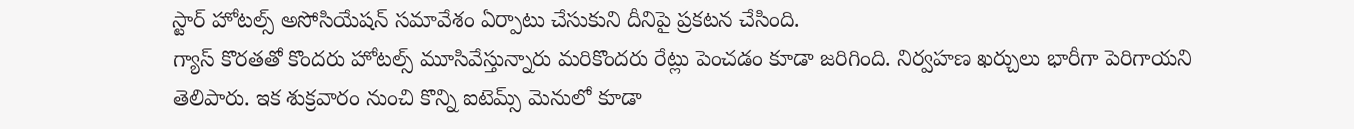స్టార్ హోటల్స్ అసోసియేషన్ సమావేశం ఏర్పాటు చేసుకుని దీనిపై ప్రకటన చేసింది.
గ్యాస్ కొరతతో కొందరు హోటల్స్ మూసివేస్తున్నారు మరికొందరు రేట్లు పెంచడం కూడా జరిగింది. నిర్వహణ ఖర్చులు భారీగా పెరిగాయని తెలిపారు. ఇక శుక్రవారం నుంచి కొన్ని ఐటెమ్స్ మెనులో కూడా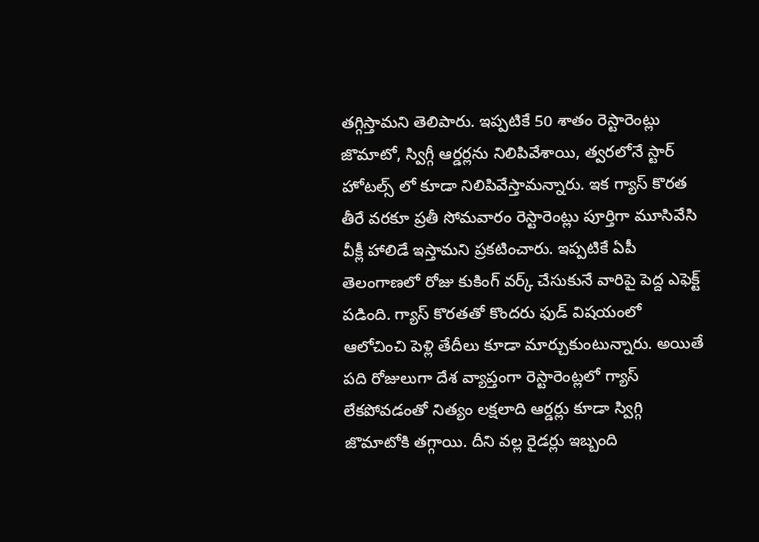తగ్గిస్తామని తెలిపారు. ఇప్పటికే 50 శాతం రెస్టారెంట్లు జొమాటో, స్విగ్గీ ఆర్డర్లను నిలిపివేశాయి, త్వరలోనే స్టార్ హోటల్స్ లో కూడా నిలిపివేస్తామన్నారు. ఇక గ్యాస్ కొరత తీరే వరకూ ప్రతీ సోమవారం రెస్టారెంట్లు పూర్తిగా మూసివేసి వీక్లీ హాలిడే ఇస్తామని ప్రకటించారు. ఇప్పటికే ఏపీ తెలంగాణలో రోజు కుకింగ్ వర్క్ చేసుకునే వారిపై పెద్ద ఎఫెక్ట్ పడింది. గ్యాస్ కొరతతో కొందరు ఫుడ్ విషయంలో ఆలోచించి పెళ్లి తేదీలు కూడా మార్చుకుంటున్నారు. అయితే పది రోజులుగా దేశ వ్యాప్తంగా రెస్టారెంట్లలో గ్యాస్ లేకపోవడంతో నిత్యం లక్షలాది ఆర్డర్లు కూడా స్విగ్గి జొమాటోకి తగ్గాయి. దీని వల్ల రైడర్లు ఇబ్బంది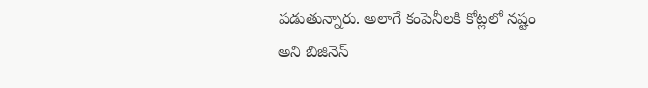పడుతున్నారు. అలాగే కంపెనీలకి కోట్లలో నష్టం అని బిజినెస్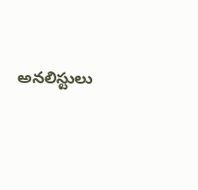అనలిస్టులు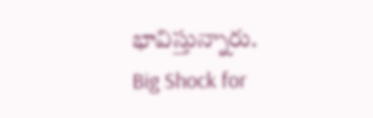భావిస్తున్నారు.
Big Shock for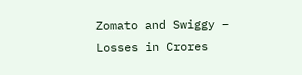Zomato and Swiggy – Losses in Crores